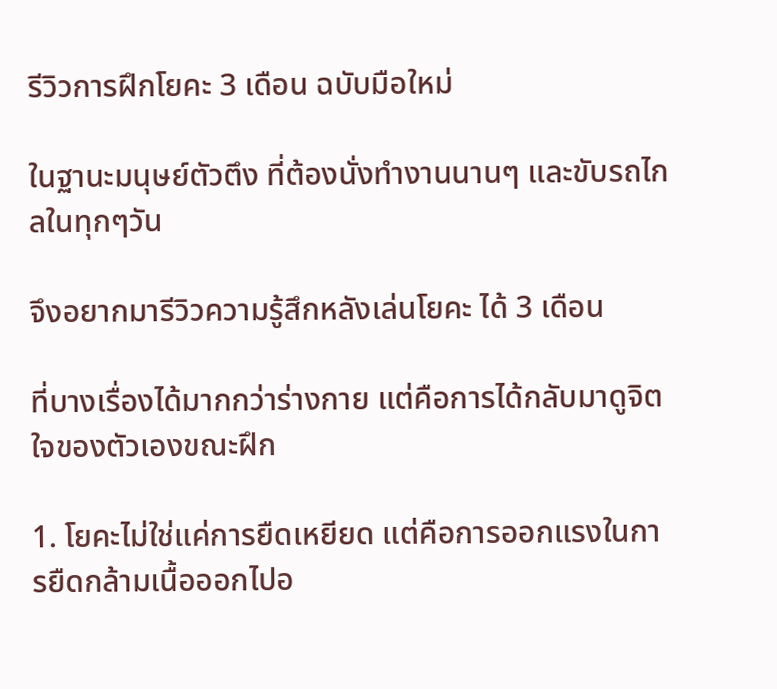รีวิวการฝึกโยคะ 3 เดือน ฉบับมือใหม่

ในฐานะมนุษย์ตัวตึง ที่ต้องนั่งทำงานนานๆ และขับรถไกลในทุกๆวัน

จึงอยากมารีวิวความรู้สึกหลังเล่นโยคะ ได้ 3 เดือน

ที่บางเรื่องได้มากกว่าร่างกาย แต่คือการได้กลับมาดูจิตใจของตัวเองขณะฝึก

1. โยคะไม่ใช่แค่การยืดเหยียด แต่คือการออกแรงในการยืดกล้ามเนื้อออกไปอ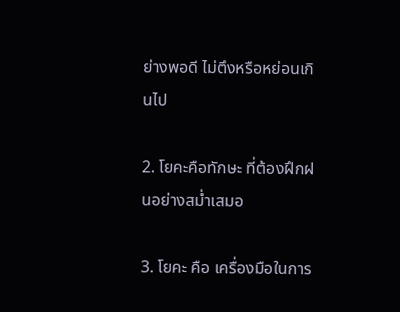ย่างพอดี ไม่ตึงหรือหย่อนเกินไป

2. โยคะคือทักษะ ที่ต้องฝึกฝนอย่างสม่ำเสมอ

3. โยคะ คือ เครื่องมือในการ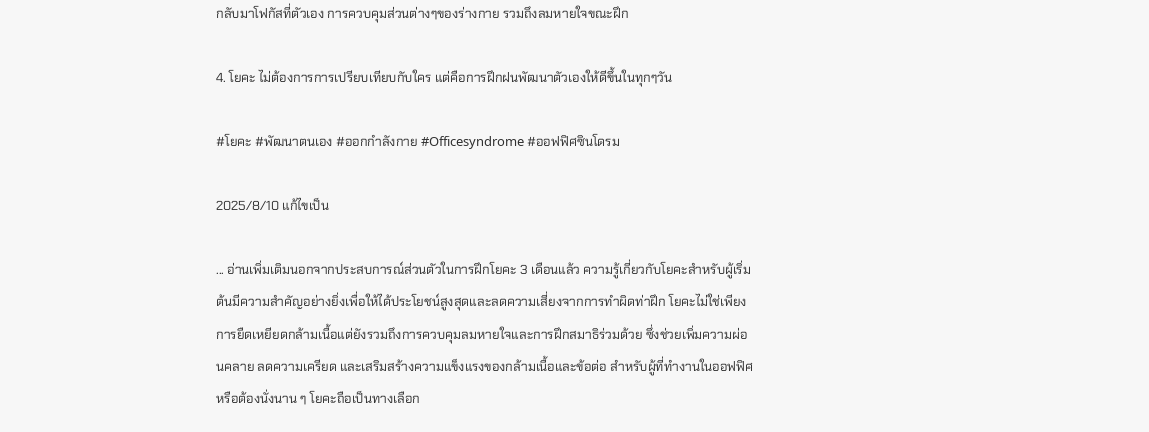กลับมาโฟกัสที่ตัวเอง การควบคุมส่วนต่างๆของร่างกาย รวมถึงลมหายใจขณะฝึก

4. โยคะ ไม่ต้องการการเปรียบเทียบกับใคร แต่คือการฝึกฝนพัฒนาตัวเองให้ดีขึ้นในทุกๆวัน

#โยคะ #พัฒนาตนเอง #ออกกําลังกาย #Officesyndrome #ออฟฟิศซินโดรม

2025/8/10 แก้ไขเป็น

... อ่านเพิ่มเติมนอกจากประสบการณ์ส่วนตัวในการฝึกโยคะ 3 เดือนแล้ว ความรู้เกี่ยวกับโยคะสำหรับผู้เริ่มต้นมีความสำคัญอย่างยิ่งเพื่อให้ได้ประโยชน์สูงสุดและลดความเสี่ยงจากการทำผิดท่าฝึก โยคะไม่ใช่เพียงการยืดเหยียดกล้ามเนื้อแต่ยังรวมถึงการควบคุมลมหายใจและการฝึกสมาธิร่วมด้วย ซึ่งช่วยเพิ่มความผ่อนคลาย ลดความเครียด และเสริมสร้างความแข็งแรงของกล้ามเนื้อและข้อต่อ สำหรับผู้ที่ทำงานในออฟฟิศหรือต้องนั่งนาน ๆ โยคะถือเป็นทางเลือก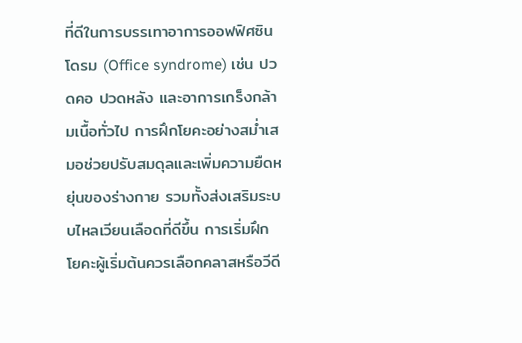ที่ดีในการบรรเทาอาการออฟฟิศซินโดรม (Office syndrome) เช่น ปวดคอ ปวดหลัง และอาการเกร็งกล้ามเนื้อทั่วไป การฝึกโยคะอย่างสม่ำเสมอช่วยปรับสมดุลและเพิ่มความยืดหยุ่นของร่างกาย รวมทั้งส่งเสริมระบบไหลเวียนเลือดที่ดีขึ้น การเริ่มฝึกโยคะผู้เริ่มต้นควรเลือกคลาสหรือวีดี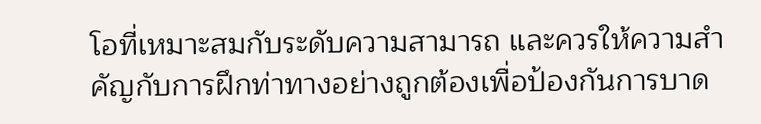โอที่เหมาะสมกับระดับความสามารถ และควรให้ความสำคัญกับการฝึกท่าทางอย่างถูกต้องเพื่อป้องกันการบาด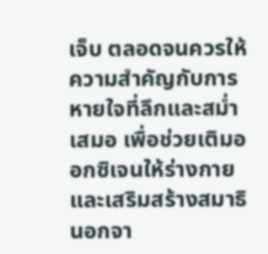เจ็บ ตลอดจนควรให้ความสำคัญกับการหายใจที่ลึกและสม่ำเสมอ เพื่อช่วยเติมออกซิเจนให้ร่างกายและเสริมสร้างสมาธิ นอกจา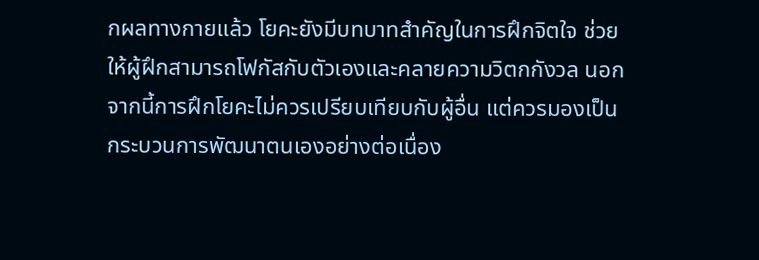กผลทางกายแล้ว โยคะยังมีบทบาทสำคัญในการฝึกจิตใจ ช่วยให้ผู้ฝึกสามารถโฟกัสกับตัวเองและคลายความวิตกกังวล นอกจากนี้การฝึกโยคะไม่ควรเปรียบเทียบกับผู้อื่น แต่ควรมองเป็นกระบวนการพัฒนาตนเองอย่างต่อเนื่อง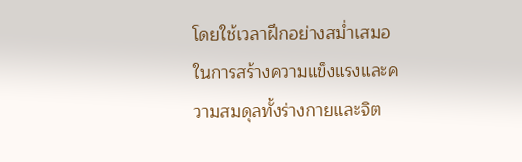โดยใช้เวลาฝึกอย่างสม่ำเสมอในการสร้างความแข็งแรงและความสมดุลทั้งร่างกายและจิต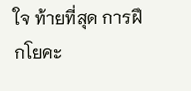ใจ ท้ายที่สุด การฝึกโยคะ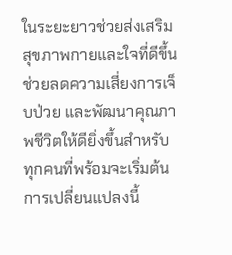ในระยะยาวช่วยส่งเสริมสุขภาพกายและใจที่ดีขึ้น ช่วยลดความเสี่ยงการเจ็บป่วย และพัฒนาคุณภาพชีวิตให้ดียิ่งขึ้นสำหรับทุกคนที่พร้อมจะเริ่มต้นการเปลี่ยนแปลงนี้